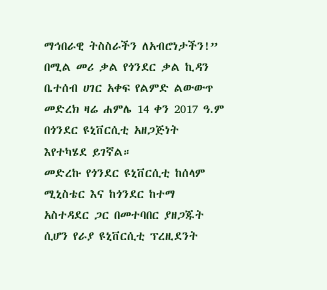ማኅበራዊ ትስስራችን ለአብሮነታችን!” በሚል መሪ ቃል የጎንደር ቃል ኪዳን ቤተሰብ ሀገር አቀፍ የልምድ ልውውጥ መድረክ ዛሬ ሐምሌ 14 ቀን 2017 ዓ.ም በጎንደር ዩኒቨርሲቲ አዘጋጅነት እየተካሄደ ይገኛል።
መድረኩ የጎንደር ዩኒቨርሲቲ ከሰላም ሚኒስቴር እና ከጎንደር ከተማ አስተዳደር ጋር በመተባበር ያዘጋጁት ሲሆን የራያ ዩኒቨርሲቲ ፕረዚደንት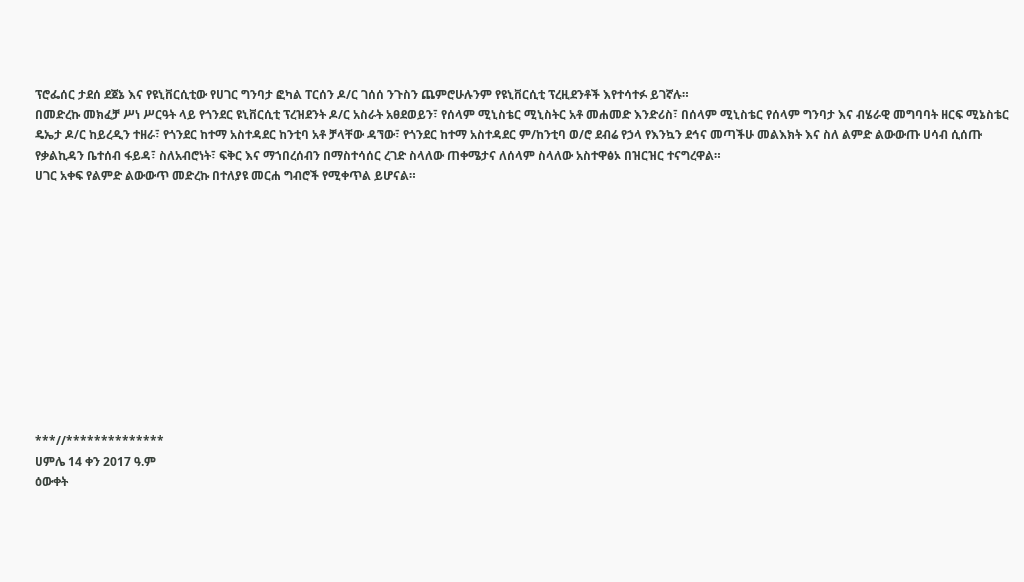ፕሮፌሰር ታደሰ ደጀኔ እና የዩኒቨርሲቲው የሀገር ግንባታ ፎካል ፐርሰን ዶ/ር ገሰሰ ንጉስን ጨምሮሁሉንም የዩኒቨርሲቲ ፕረዚደንቶች እየተሳተፉ ይገኛሉ።
በመድረኩ መክፈቻ ሥነ ሥርዓት ላይ የጎንደር ዩኒቨርሲቲ ፕረዝደንት ዶ/ር አስራት አፀደወይን፣ የሰላም ሚኒስቴር ሚኒስትር አቶ መሐመድ እንድሪስ፣ በሰላም ሚኒስቴር የሰላም ግንባታ እና ብሄራዊ መግባባት ዘርፍ ሚኔስቴር ዴኤታ ዶ/ር ከይረዲን ተዘራ፣ የጎንደር ከተማ አስተዳደር ከንቲባ አቶ ቻላቸው ዳኘው፣ የጎንደር ከተማ አስተዳደር ም/ከንቲባ ወ/ሮ ደብሬ የኃላ የእንኳን ደኅና መጣችሁ መልእክት እና ስለ ልምድ ልውውጡ ሀሳብ ሲሰጡ የቃልኪዳን ቤተሰብ ፋይዳ፣ ስለአብሮነት፣ ፍቅር እና ማኀበረሰብን በማስተሳሰር ረገድ ስላለው ጠቀሜታና ለሰላም ስላለው አስተዋፅኦ በዝርዝር ተናግረዋል።
ሀገር አቀፍ የልምድ ልውውጥ መድረኩ በተለያዩ መርሐ ግብሮች የሚቀጥል ይሆናል።












***//**************
ሀምሌ 14 ቀን 2017 ዓ.ም
ዕውቀት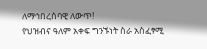ለማኅበረሰባዊ ለውጥ!
የህዝብና ዓለም አቀፍ ግንኙነት ስራ አስፈፃሚ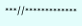***//*************